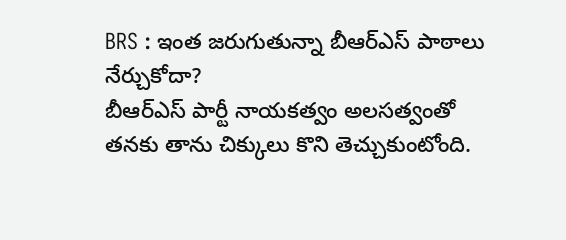BRS : ఇంత జరుగుతున్నా బీఆర్ఎస్ పాఠాలు నేర్చుకోదా?
బీఆర్ఎస్ పార్టీ నాయకత్వం అలసత్వంతో తనకు తాను చిక్కులు కొని తెచ్చుకుంటోంది.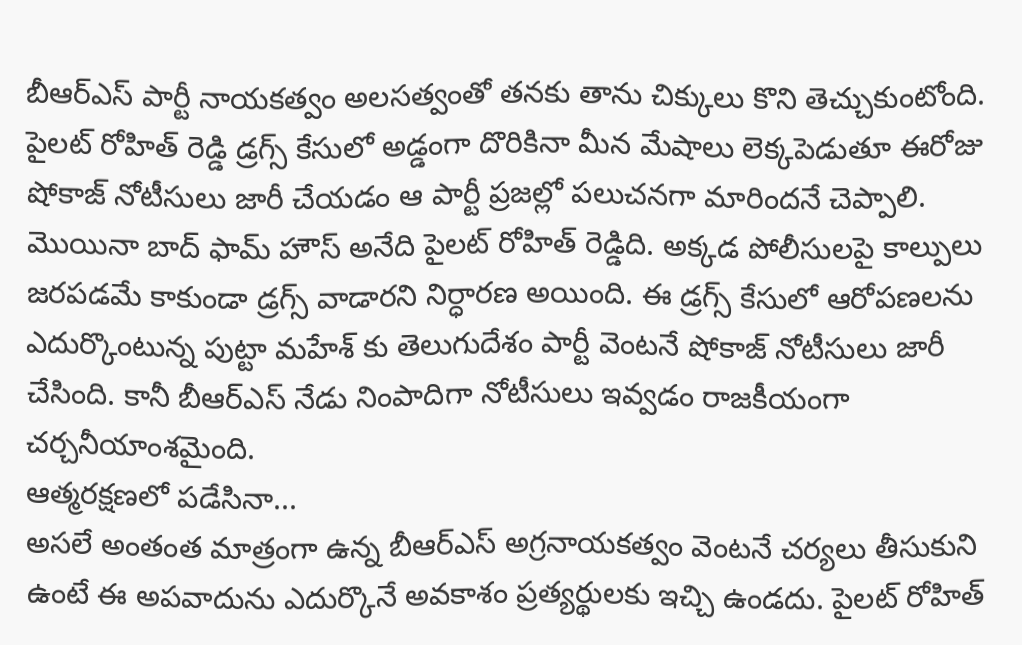బీఆర్ఎస్ పార్టీ నాయకత్వం అలసత్వంతో తనకు తాను చిక్కులు కొని తెచ్చుకుంటోంది. పైలట్ రోహిత్ రెడ్డి డ్రగ్స్ కేసులో అడ్డంగా దొరికినా మీన మేషాలు లెక్కపెడుతూ ఈరోజు షోకాజ్ నోటీసులు జారీ చేయడం ఆ పార్టీ ప్రజల్లో పలుచనగా మారిందనే చెప్పాలి. మొయినా బాద్ ఫామ్ హౌస్ అనేది పైలట్ రోహిత్ రెడ్డిది. అక్కడ పోలీసులపై కాల్పులు జరపడమే కాకుండా డ్రగ్స్ వాడారని నిర్ధారణ అయింది. ఈ డ్రగ్స్ కేసులో ఆరోపణలను ఎదుర్కొంటున్న పుట్టా మహేశ్ కు తెలుగుదేశం పార్టీ వెంటనే షోకాజ్ నోటీసులు జారీ చేసింది. కానీ బీఆర్ఎస్ నేడు నింపాదిగా నోటీసులు ఇవ్వడం రాజకీయంగా చర్చనీయాంశమైంది.
ఆత్మరక్షణలో పడేసినా...
అసలే అంతంత మాత్రంగా ఉన్న బీఆర్ఎస్ అగ్రనాయకత్వం వెంటనే చర్యలు తీసుకుని ఉంటే ఈ అపవాదును ఎదుర్కొనే అవకాశం ప్రత్యర్థులకు ఇచ్చి ఉండదు. పైలట్ రోహిత్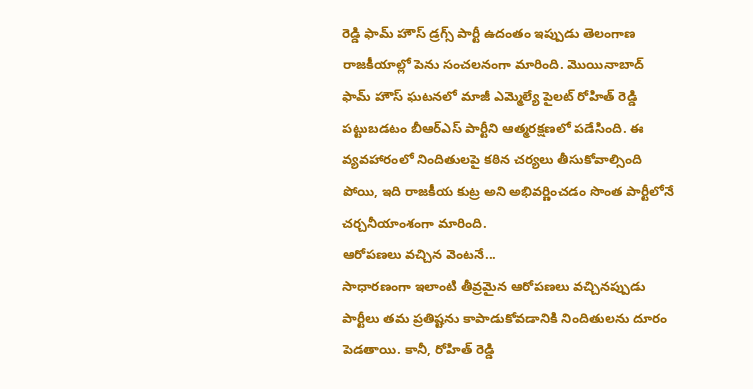రెడ్డి ఫామ్ హౌస్ డ్రగ్స్ పార్టీ ఉదంతం ఇప్పుడు తెలంగాణ రాజకీయాల్లో పెను సంచలనంగా మారింది. మొయినాబాద్ ఫామ్ హౌస్ ఘటనలో మాజీ ఎమ్మెల్యే పైలట్ రోహిత్ రెడ్డి పట్టుబడటం బీఆర్ఎస్ పార్టీని ఆత్మరక్షణలో పడేసింది. ఈ వ్యవహారంలో నిందితులపై కఠిన చర్యలు తీసుకోవాల్సింది పోయి, ఇది రాజకీయ కుట్ర అని అభివర్ణించడం సొంత పార్టీలోనే చర్చనీయాంశంగా మారింది.
ఆరోపణలు వచ్చిన వెంటనే...
సాధారణంగా ఇలాంటి తీవ్రమైన ఆరోపణలు వచ్చినప్పుడు పార్టీలు తమ ప్రతిష్టను కాపాడుకోవడానికి నిందితులను దూరం పెడతాయి. కానీ, రోహిత్ రెడ్డి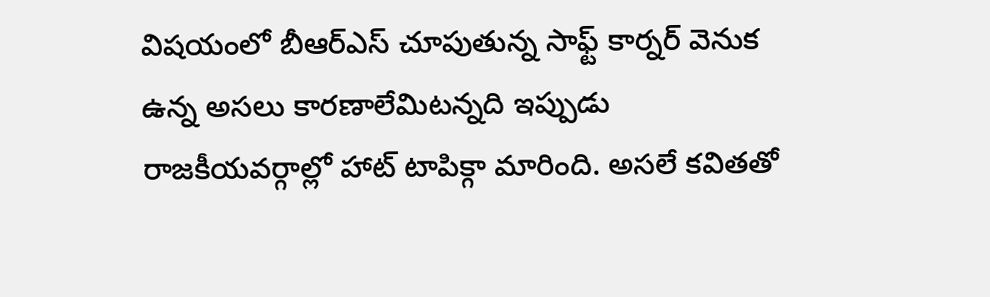విషయంలో బీఆర్ఎస్ చూపుతున్న సాఫ్ట్ కార్నర్ వెనుక ఉన్న అసలు కారణాలేమిటన్నది ఇప్పుడు రాజకీయవర్గాల్లో హాట్ టాపిక్గా మారింది. అసలే కవితతో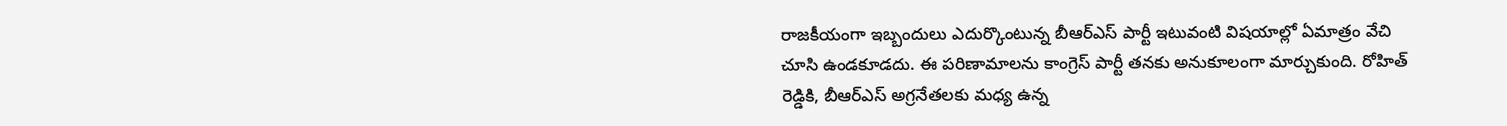రాజకీయంగా ఇబ్బందులు ఎదుర్కొంటున్న బీఆర్ఎస్ పార్టీ ఇటువంటి విషయాల్లో ఏమాత్రం వేచి చూసి ఉండకూడదు. ఈ పరిణామాలను కాంగ్రెస్ పార్టీ తనకు అనుకూలంగా మార్చుకుంది. రోహిత్ రెడ్డికి, బీఆర్ఎస్ అగ్రనేతలకు మధ్య ఉన్న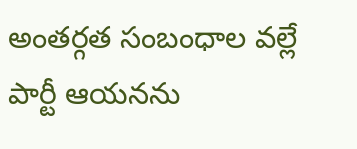అంతర్గత సంబంధాల వల్లే పార్టీ ఆయనను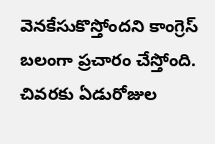వెనకేసుకొస్తోందని కాంగ్రెస్ బలంగా ప్రచారం చేస్తోంది. చివరకు ఏడురోజుల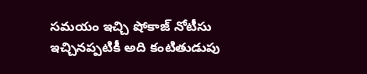సమయం ఇచ్చి షోకాజ్ నోటీసు ఇచ్చినప్పటికీ అది కంటితుడుపు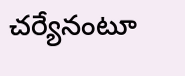చర్యేనంటూ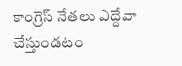కాంగ్రెస్ నేతలు ఎద్దేవా చేస్తుండటం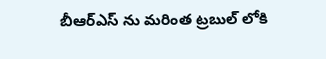బీఆర్ఎస్ ను మరింత ట్రబుల్ లోకి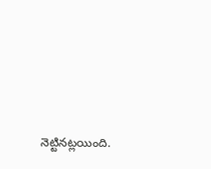నెట్టినట్లయింది.